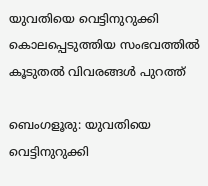യുവതിയെ വെട്ടിനുറുക്കി കൊലപ്പെടുത്തിയ സംഭവത്തിൽ കൂടുതൽ വിവരങ്ങൾ പുറത്ത്

ബെംഗളൂരു: യുവതിയെ വെട്ടിനുറുക്കി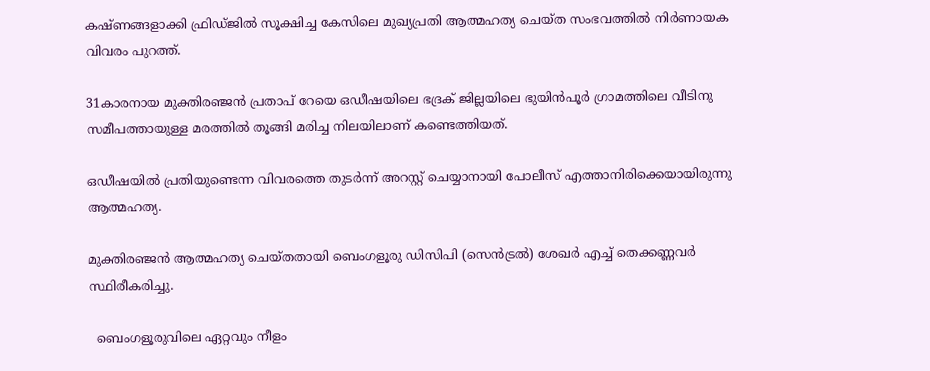കഷ്ണങ്ങളാക്കി ഫ്രിഡ്ജില്‍ സൂക്ഷിച്ച കേസിലെ മുഖ്യപ്രതി ആത്മഹത്യ ചെയ്ത സംഭവത്തിൽ നിർണായക വിവരം പുറത്ത്.

31കാരനായ മുക്തിരഞ്ജൻ പ്രതാപ് റേയെ ഒഡീഷയിലെ ഭദ്രക് ജില്ലയിലെ ഭുയിൻപൂർ ഗ്രാമത്തിലെ വീടിനു സമീപത്തായുള്ള മരത്തില്‍ തൂങ്ങി മരിച്ച നിലയിലാണ് കണ്ടെത്തിയത്.

ഒഡീഷയില്‍ പ്രതിയുണ്ടെന്ന വിവരത്തെ തുടർന്ന് അറസ്റ്റ് ചെയ്യാനായി പോലീസ് എത്താനിരിക്കെയായിരുന്നു ആത്മഹത്യ.

മുക്തിരഞ്ജൻ ആത്മഹത്യ ചെയ്തതായി ബെംഗളൂരു ഡിസിപി (സെൻട്രല്‍) ശേഖർ എച്ച്‌ തെക്കണ്ണവർ സ്ഥിരീകരിച്ചു.

  ബെംഗളൂരുവിലെ ഏറ്റവും നീളം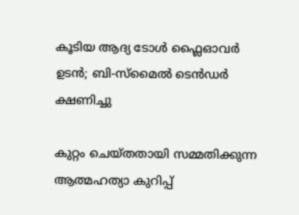കൂടിയ ആദ്യ ടോൾ ഫ്ലൈഓവർ ഉടൻ; ബി-സ്മൈൽ ടെൻഡർ ക്ഷണിച്ചു

കുറ്റം ചെയ്തതായി സമ്മതിക്കുന്ന ആത്മഹത്യാ കുറിപ്പ്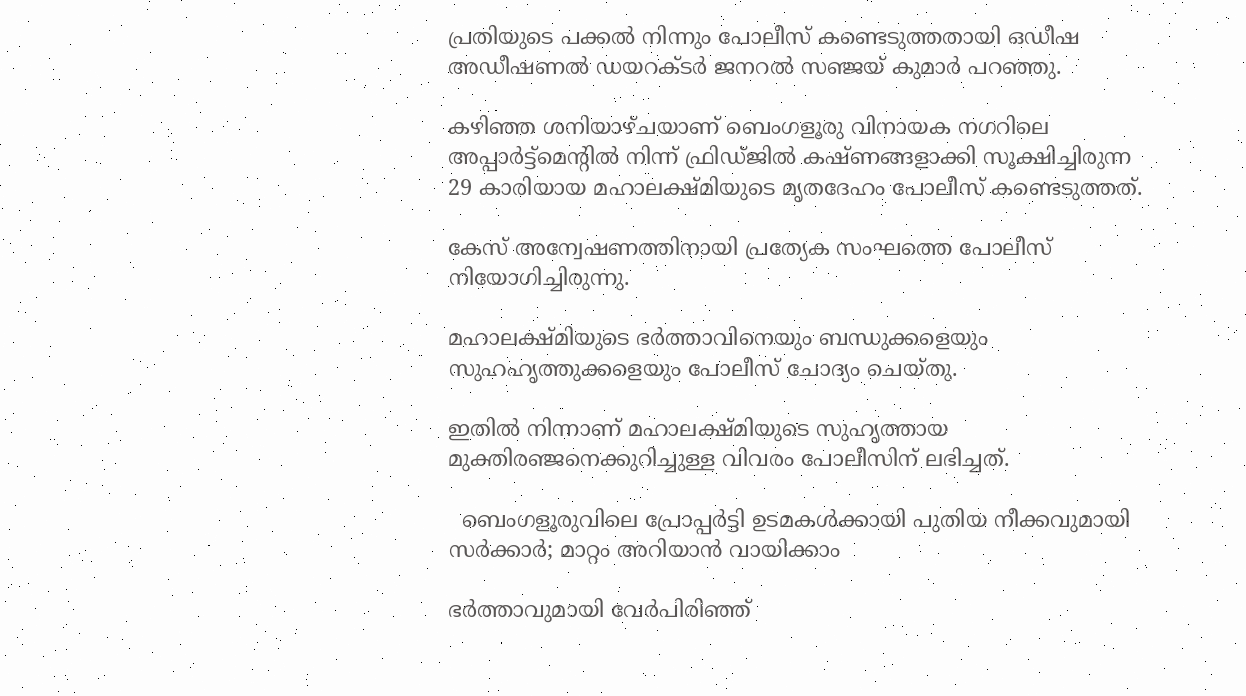പ്രതിയുടെ പക്കല്‍ നിന്നും പോലീസ് കണ്ടെടുത്തതായി ഒഡീഷ അഡീഷണല്‍ ഡയറക്ടർ ജനറല്‍ സഞ്ജയ് കുമാർ പറഞ്ഞു.

കഴിഞ്ഞ ശനിയാഴ്ചയാണ് ബെംഗളൂരു വിനായക നഗറിലെ അപ്പാർട്ട്മെന്റില്‍ നിന്ന് ഫ്രിഡ്ജില്‍ കഷ്ണങ്ങളാക്കി സൂക്ഷിച്ചിരുന്ന 29 കാരിയായ മഹാലക്ഷ്മിയുടെ മൃതദേഹം പോലീസ് കണ്ടെടുത്തത്.

കേസ് അന്വേഷണത്തിനായി പ്രത്യേക സംഘത്തെ പോലീസ് നിയോഗിച്ചിരുന്നു.

മഹാലക്ഷ്മിയുടെ ഭർത്താവിനെയും ബന്ധുക്കളെയും സുഹഹൃത്തുക്കളെയും പോലീസ് ചോദ്യം ചെയ്തു.

ഇതില്‍ നിന്നാണ് മഹാലക്ഷ്മിയുടെ സുഹൃത്തായ മുക്തിരഞ്ജനെക്കുറിച്ചുള്ള വിവരം പോലീസിന് ലഭിച്ചത്.

  ബെംഗളൂരുവിലെ പ്രോപ്പർട്ടി ഉടമകൾക്കായി പുതിയ നീക്കവുമായി സർക്കാർ; മാറ്റം അറിയാൻ വായിക്കാം

ഭർത്താവുമായി വേർപിരിഞ്ഞ്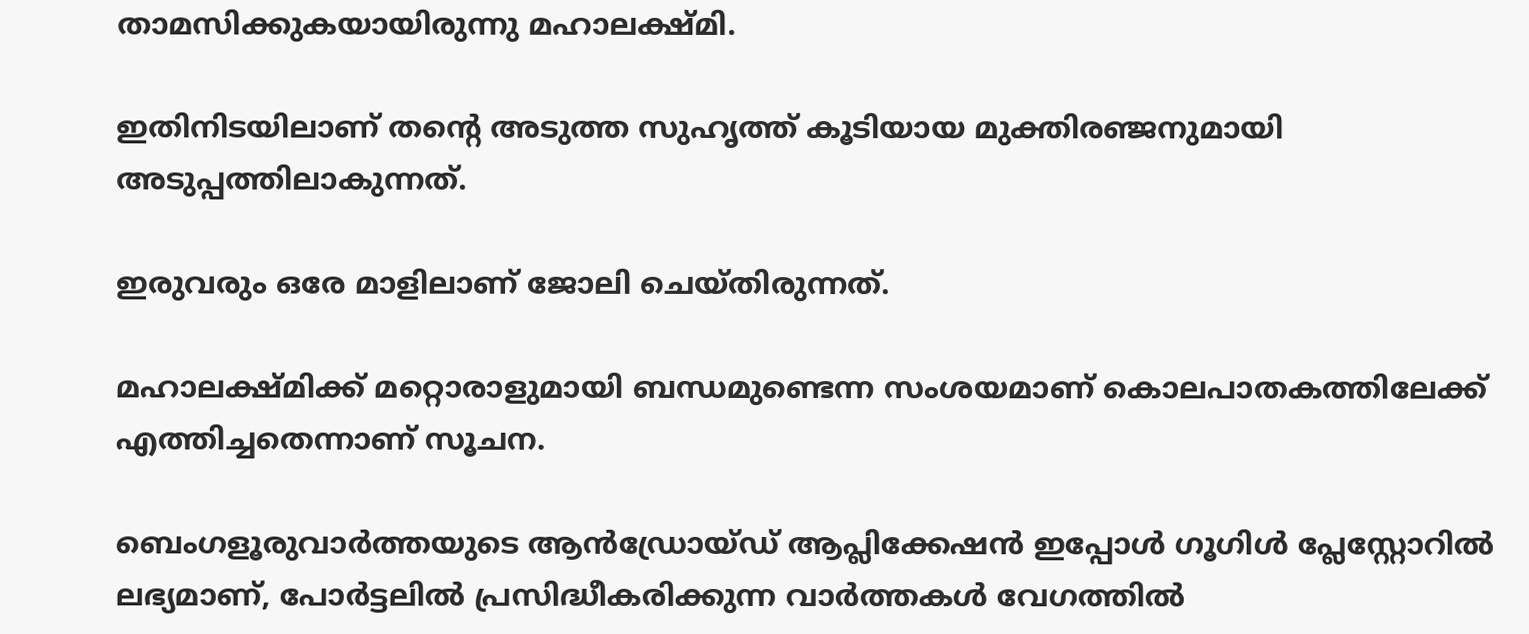താമസിക്കുകയായിരുന്നു മഹാലക്ഷ്മി.

ഇതിനിടയിലാണ് തന്റെ അടുത്ത സുഹൃത്ത് കൂടിയായ മുക്തിരഞ്ജനുമായി അടുപ്പത്തിലാകുന്നത്.

ഇരുവരും ഒരേ മാളിലാണ് ജോലി ചെയ്തിരുന്നത്.

മഹാലക്ഷ്മിക്ക് മറ്റൊരാളുമായി ബന്ധമുണ്ടെന്ന സംശയമാണ് കൊലപാതകത്തിലേക്ക് എത്തിച്ചതെന്നാണ് സൂചന.

ബെംഗളൂരുവാർത്തയുടെ ആൻഡ്രോയ്ഡ് ആപ്ലിക്കേഷൻ ഇപ്പോൾ ഗൂഗിൾ പ്ലേസ്റ്റോറിൽ ലഭ്യമാണ്, പോർട്ടലിൽ പ്രസിദ്ധീകരിക്കുന്ന വാർത്തകൾ വേഗത്തിൽ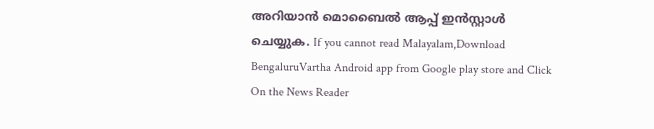അറിയാൻ മൊബൈൽ ആപ്പ് ഇൻസ്റ്റാൾ ചെയ്യുക. If you cannot read Malayalam,Download BengaluruVartha Android app from Google play store and Click On the News Reader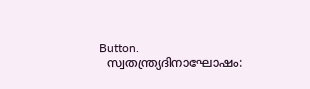Button.
  സ്വതന്ത്ര്യദിനാഘോഷം: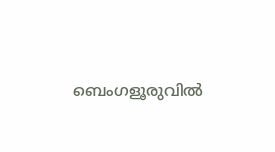ബെംഗളൂരുവിൽ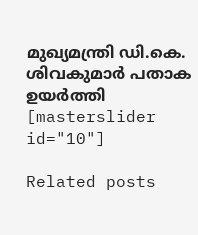മുഖ്യമന്ത്രി ഡി.കെ. ശിവകുമാർ പതാക ഉയർത്തി
[masterslider id="10"]

Related posts